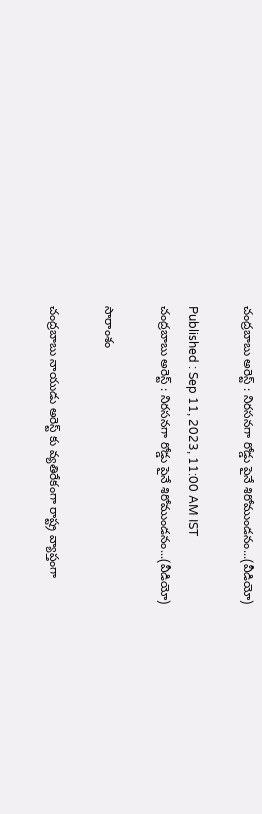చంద్రబాబు అరెస్ట్ : నిరసనగా రోడ్డు పైనే శిరోముండనం...(వీడియో)

Published : Sep 11, 2023, 11:00 AM IST
చంద్రబాబు అరెస్ట్ : నిరసనగా రోడ్డు పైనే శిరోముండనం...(వీడియో)

సారాంశం

చంద్రబాబు నాయుడు అరెస్ట్ కు వ్యతిరేకంగా రాష్ట్ర వ్యాప్తంగా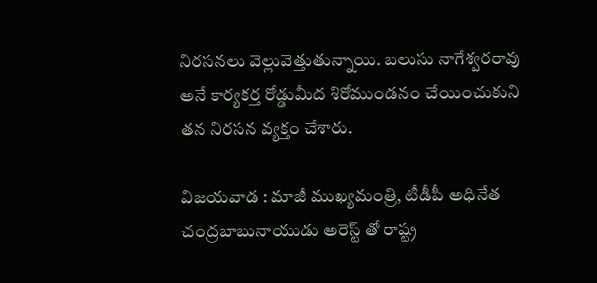నిరసనలు వెల్లువెత్తుతున్నాయి. బలుసు నాగేశ్వరరావు అనే కార్యకర్త రోడ్డుమీద శిరోముండనం చేయించుకుని తన నిరసన వ్యక్తం చేశారు.

విజయవాడ : మాజీ ముఖ్యమంత్రి, టీడీపీ అధినేత చంద్రబాబునాయుడు అరెస్ట్ తో రాష్ట్ర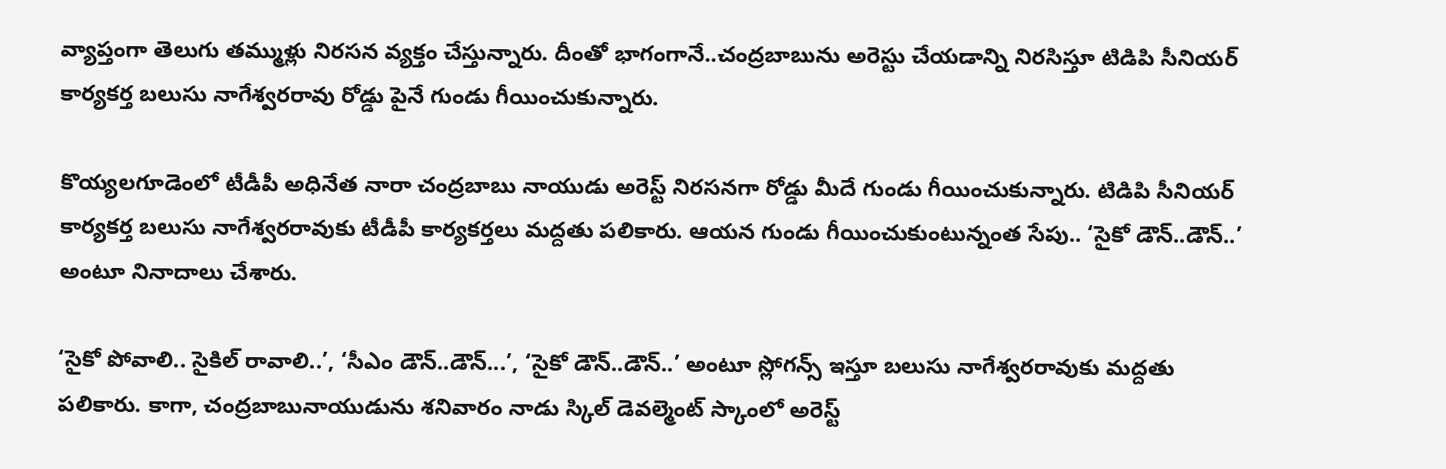వ్యాప్తంగా తెలుగు తమ్ముళ్లు నిరసన వ్యక్తం చేస్తున్నారు. దీంతో భాగంగానే..చంద్రబాబును అరెస్టు చేయడాన్ని నిరసిస్తూ టిడిపి సీనియర్ కార్యకర్త బలుసు నాగేశ్వరరావు రోడ్డు పైనే గుండు గీయించుకున్నారు.

కొయ్యలగూడెంలో టీడీపీ అధినేత నారా చంద్రబాబు నాయుడు అరెస్ట్ నిరసనగా రోడ్డు మీదే గుండు గీయించుకున్నారు. టిడిపి సీనియర్ కార్యకర్త బలుసు నాగేశ్వరరావుకు టీడీపీ కార్యకర్తలు మద్దతు పలికారు. ఆయన గుండు గీయించుకుంటున్నంత సేపు.. ‘సైకో డౌన్..డౌన్..’ అంటూ నినాదాలు చేశారు.

‘సైకో పోవాలి.. సైకిల్ రావాలి..’, ‘సీఎం డౌన్..డౌన్...’, ‘సైకో డౌన్..డౌన్..’ అంటూ స్లోగన్స్ ఇస్తూ బలుసు నాగేశ్వరరావుకు మద్దతు పలికారు. కాగా, చంద్రబాబునాయుడును శనివారం నాడు స్కిల్ డెవల్మెంట్ స్కాంలో అరెస్ట్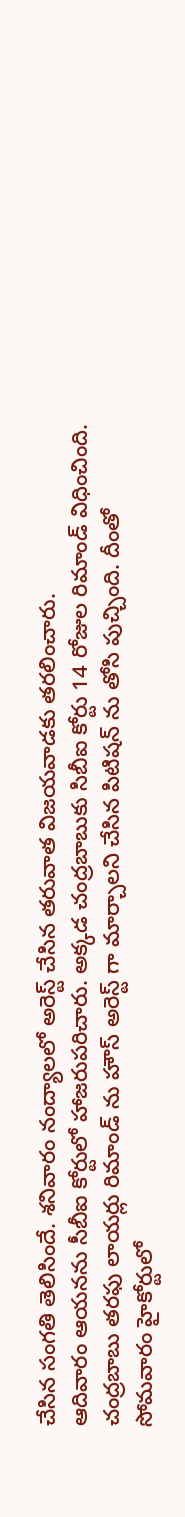చేసిన సంగతి తెలిసిందే. శనివారం నంద్యాలలో అరెస్ట్ చేసిన తరువాత విజయవాడకు తరలించారు.
ఆదివారం ఆయనను సీబీఐ కోర్టులో హాజరుపరిచారు. అక్కడ చంద్రబాబుకు సిబీఐ కోర్టు 14 రోజుల రిమాండ్ విధించింది. చంద్రబాబు తరఫు లాయర్లు రిమాండ్ ను హౌస్ అరెస్ట్ గా మార్చాలని చేసిన పిటిషన్ ను తోసి పుచ్చింది. దీంతో సోమవారం హైకోర్టులో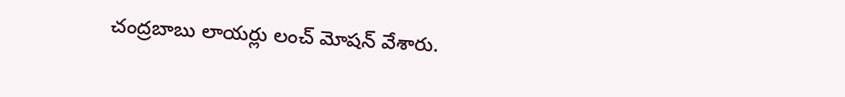చంద్రబాబు లాయర్లు లంచ్ మోషన్ వేశారు.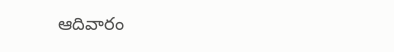ఆదివారం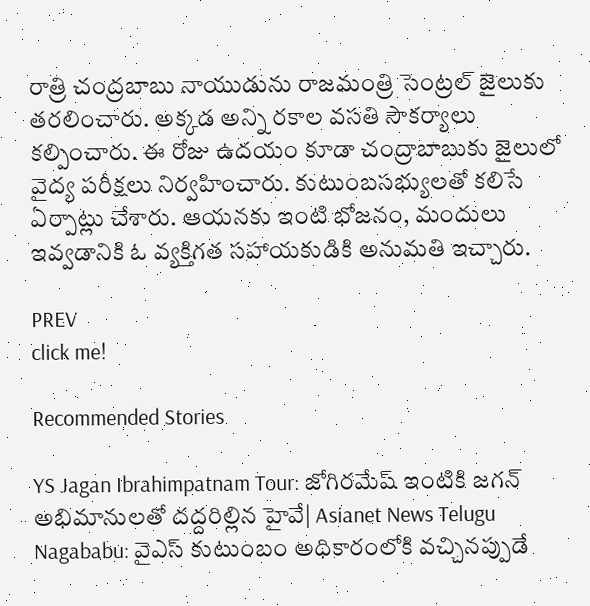రాత్రి చంద్రబాబు నాయుడును రాజమంత్రి సెంట్రల్ జైలుకు తరలించారు. అక్కడ అన్ని రకాల వసతి సౌకర్యాలు కల్పించారు. ఈ రోజు ఉదయం కూడా చంద్రాబాబుకు జైలులో వైద్య పరీక్షలు నిర్వహించారు. కుటుంబసభ్యులతో కలిసే ఏర్పాట్లు చేశారు. ఆయనకు ఇంటి భోజనం, మందులు ఇవ్వడానికి ఓ వ్యక్తిగత సహాయకుడికి అనుమతి ఇచ్చారు.

PREV
click me!

Recommended Stories

YS Jagan Ibrahimpatnam Tour: జోగిరమేష్ ఇంటికి జగన్ అభిమానులతో దద్దరిల్లిన హైవే| Asianet News Telugu
Nagababu: వైఎస్ కుటుంబం అధికారంలోకి వచ్చినప్పుడే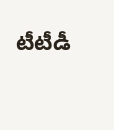టీటీడీ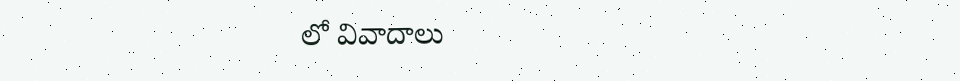లో వివాదాలు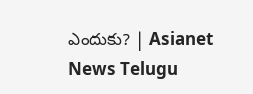ఎందుకు? | Asianet News Telugu